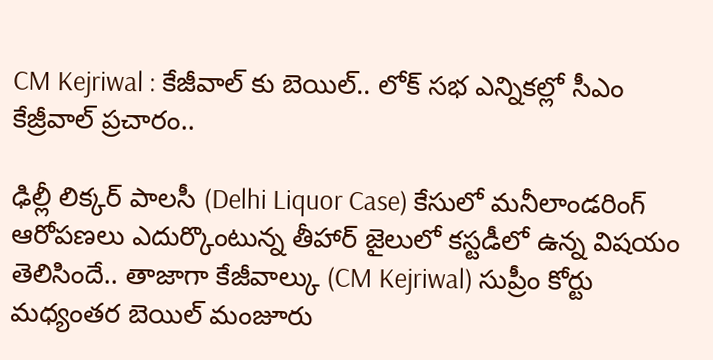CM Kejriwal : కేజీవాల్ కు బెయిల్.. లోక్ సభ ఎన్నికల్లో సీఎం కేజ్రీవాల్ ప్రచారం..

ఢిల్లీ లిక్కర్ పాలసీ (Delhi Liquor Case) కేసులో మనీలాండరింగ్ ఆరోపణలు ఎదుర్కొంటున్న తీహార్ జైలులో కస్టడీలో ఉన్న విషయం తెలిసిందే.. తాజాగా కేజీవాల్కు (CM Kejriwal) సుప్రీం కోర్టు మధ్యంతర బెయిల్ మంజూరు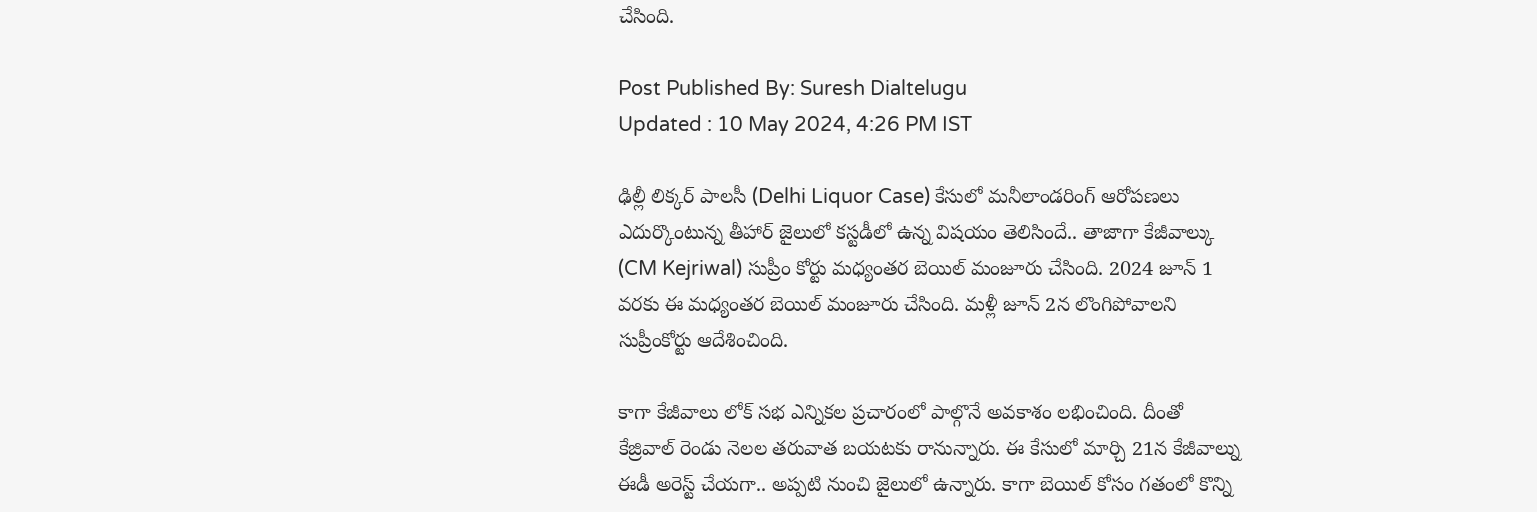చేసింది.

Post Published By: Suresh Dialtelugu
Updated : 10 May 2024, 4:26 PM IST

ఢిల్లీ లిక్కర్ పాలసీ (Delhi Liquor Case) కేసులో మనీలాండరింగ్ ఆరోపణలు ఎదుర్కొంటున్న తీహార్ జైలులో కస్టడీలో ఉన్న విషయం తెలిసిందే.. తాజాగా కేజీవాల్కు (CM Kejriwal) సుప్రీం కోర్టు మధ్యంతర బెయిల్ మంజూరు చేసింది. 2024 జూన్ 1 వరకు ఈ మధ్యంతర బెయిల్ మంజూరు చేసింది. మళ్లీ జూన్ 2న లొంగిపోవాలని సుప్రీంకోర్టు ఆదేశించింది.

కాగా కేజీవాలు లోక్ సభ ఎన్నికల ప్రచారంలో పాల్గొనే అవకాశం లభించింది. దీంతో కేజ్రివాల్ రెండు నెలల తరువాత బయటకు రానున్నారు. ఈ కేసులో మార్చి 21న కేజీవాల్ను ఈడీ అరెస్ట్ చేయగా.. అప్పటి నుంచి జైలులో ఉన్నారు. కాగా బెయిల్ కోసం గతంలో కొన్ని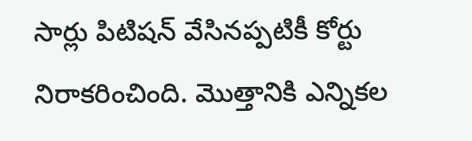సార్లు పిటిషన్ వేసినప్పటికీ కోర్టు నిరాకరించింది. మొత్తానికి ఎన్నికల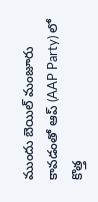ముందు బెయిల్ మంజూరు కావడంతో ఆప్ (AAP Party) లో కొత్త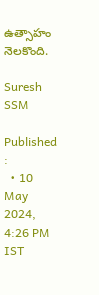ఉత్సాహం నెలకొంది.

Suresh SSM

Published :
  • 10 May 2024, 4:26 PM IST